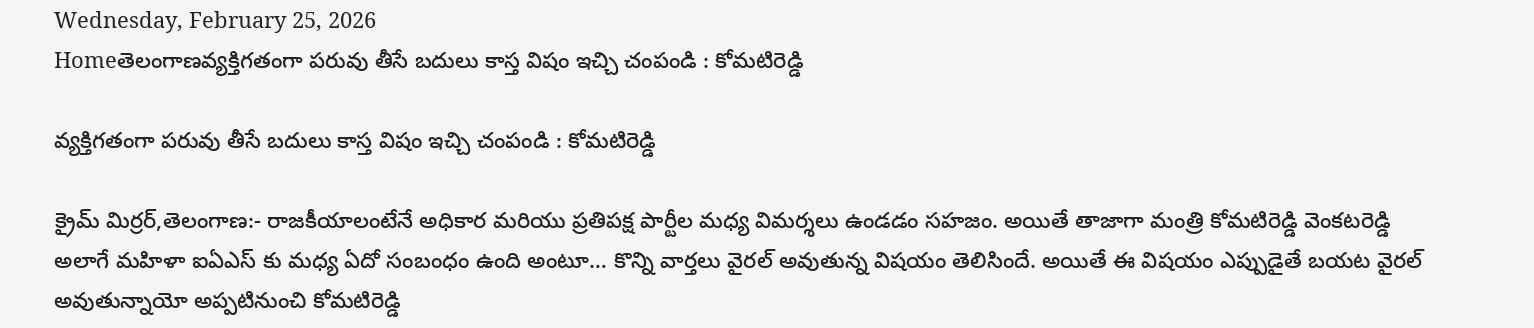Wednesday, February 25, 2026
Homeతెలంగాణవ్యక్తిగతంగా పరువు తీసే బదులు కాస్త విషం ఇచ్చి చంపండి : కోమటిరెడ్డి

వ్యక్తిగతంగా పరువు తీసే బదులు కాస్త విషం ఇచ్చి చంపండి : కోమటిరెడ్డి

క్రైమ్ మిర్రర్,తెలంగాణ:- రాజకీయాలంటేనే అధికార మరియు ప్రతిపక్ష పార్టీల మధ్య విమర్శలు ఉండడం సహజం. అయితే తాజాగా మంత్రి కోమటిరెడ్డి వెంకటరెడ్డి అలాగే మహిళా ఐఏఎస్ కు మధ్య ఏదో సంబంధం ఉంది అంటూ… కొన్ని వార్తలు వైరల్ అవుతున్న విషయం తెలిసిందే. అయితే ఈ విషయం ఎప్పుడైతే బయట వైరల్ అవుతున్నాయో అప్పటినుంచి కోమటిరెడ్డి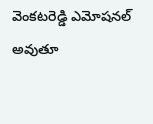వెంకటరెడ్డి ఎమోషనల్ అవుతూ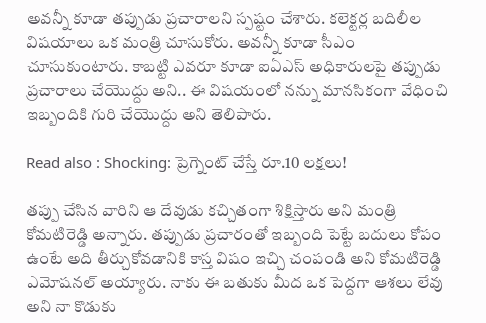అవన్నీ కూడా తప్పుడు ప్రచారాలని స్పష్టం చేశారు. కలెక్టర్ల బదిలీల విషయాలు ఒక మంత్రి చూసుకోరు. అవన్నీ కూడా సీఎం చూసుకుంటారు. కాబట్టి ఎవరూ కూడా ఐఏఎస్ అధికారులపై తప్పుడు ప్రచారాలు చేయొద్దు అని.. ఈ విషయంలో నన్ను మానసికంగా వేధించి ఇబ్బందికి గురి చేయొద్దు అని తెలిపారు.

Read also : Shocking: ప్రెగ్నెంట్ చేస్తే రూ.10 లక్షలు!

తప్పు చేసిన వారిని ఆ దేవుడు కచ్చితంగా శిక్షిస్తారు అని మంత్రి కోమటిరెడ్డి అన్నారు. తప్పుడు ప్రచారంతో ఇబ్బంది పెట్టే బదులు కోపం ఉంటే అది తీర్చుకోవడానికి కాస్త విషం ఇచ్చి చంపండి అని కోమటిరెడ్డి ఎమోషనల్ అయ్యారు. నాకు ఈ బతుకు మీద ఒక పెద్దగా ఆశలు లేవు అని నా కొడుకు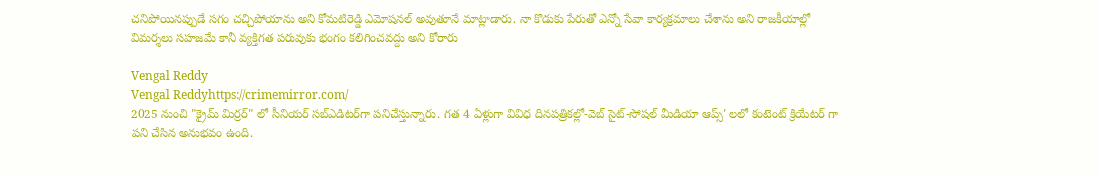చనిపోయినప్పుడే సగం చచ్చిపోయాను అని కోమటిరెడ్డి ఎమోషనల్ అవుతూనే మాట్లాడారు. నా కొడుకు పేరుతో ఎన్నో సేవా కార్యక్రమాలు చేశాను అని రాజకీయాల్లో విమర్శలు సహజమే కానీ వ్యక్తిగత పరువుకు భంగం కలిగించవద్దు అని కోరారు

Vengal Reddy
Vengal Reddyhttps://crimemirror.com/
2025 నుంచి "క్రైమ్ మిర్రర్" లో సీనియర్ సబ్‌ఎడిటర్‌గా పనిచేస్తున్నారు. గత 4 ఏళ్లుగా వివిధ దినపత్రికల్లో-వెబ్ సైట్-సోషల్ మీడియా ఆప్స్' లలో కంటెంట్ క్రియేటర్ గా పని చేసిన అనుభవం ఉంది.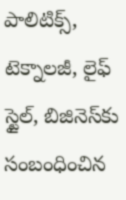పాలిటిక్స్‌, టెక్నాలజీ, లైఫ్‌ స్టైల్‌, బిజినెస్‌కు సంబంధించిన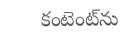కంటెంట్‌ను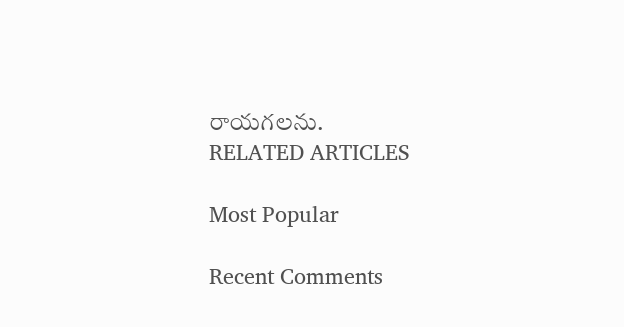రాయగలను.
RELATED ARTICLES

Most Popular

Recent Comments